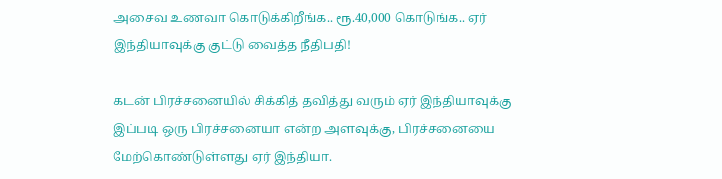அசைவ உணவா கொடுக்கிறீங்க.. ரூ.40,000 கொடுங்க.. ஏர் இந்தியாவுக்கு குட்டு வைத்த நீதிபதி!

கடன் பிரச்சனையில் சிக்கித் தவித்து வரும் ஏர் இந்தியாவுக்கு இப்படி ஒரு பிரச்சனையா என்ற அளவுக்கு, பிரச்சனையை மேற்கொண்டுள்ளது ஏர் இந்தியா.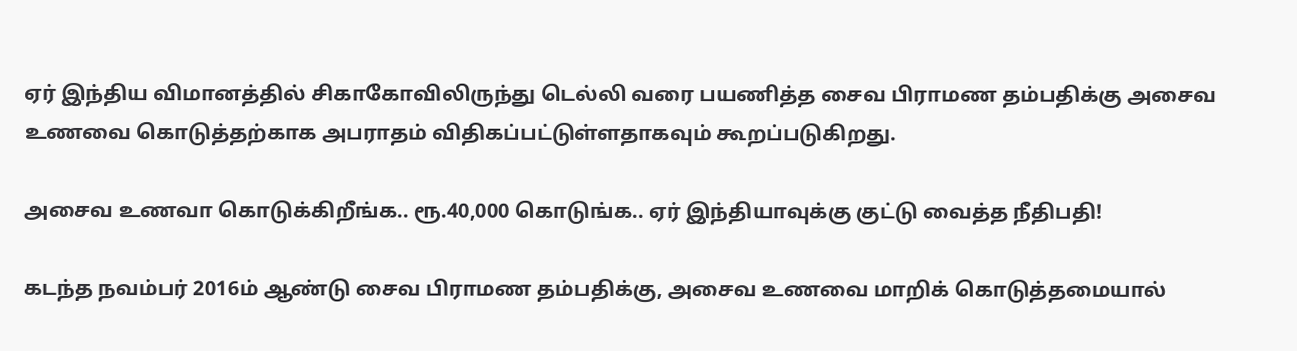ஏர் இந்திய விமானத்தில் சிகாகோவிலிருந்து டெல்லி வரை பயணித்த சைவ பிராமண தம்பதிக்கு அசைவ உணவை கொடுத்தற்காக அபராதம் விதிகப்பட்டுள்ளதாகவும் கூறப்படுகிறது.

அசைவ உணவா கொடுக்கிறீங்க.. ரூ.40,000 கொடுங்க.. ஏர் இந்தியாவுக்கு குட்டு வைத்த நீதிபதி!

கடந்த நவம்பர் 2016ம் ஆண்டு சைவ பிராமண தம்பதிக்கு, அசைவ உணவை மாறிக் கொடுத்தமையால்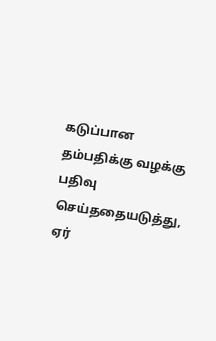கடுப்பான தம்பதிக்கு வழக்கு பதிவு செய்ததையடுத்து, ஏர்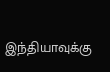இந்தியாவுக்கு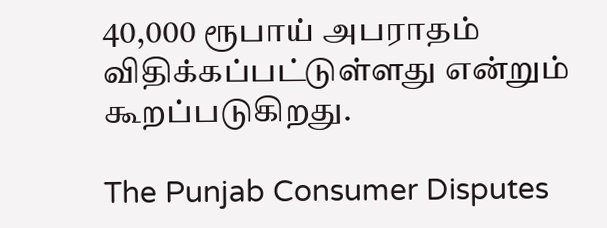40,000 ரூபாய் அபராதம் விதிக்கப்பட்டுள்ளது என்றும் கூறப்படுகிறது.

The Punjab Consumer Disputes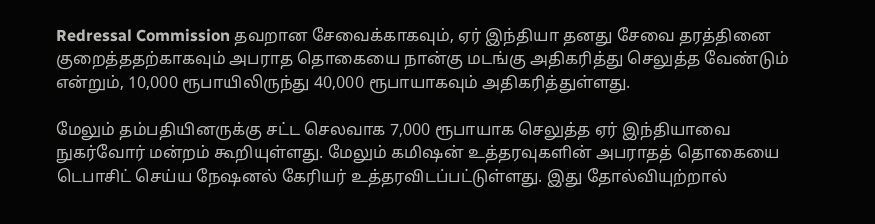Redressal Commission தவறான சேவைக்காகவும், ஏர் இந்தியா தனது சேவை தரத்தினை குறைத்ததற்காகவும் அபராத தொகையை நான்கு மடங்கு அதிகரித்து செலுத்த வேண்டும் என்றும், 10,000 ரூபாயிலிருந்து 40,000 ரூபாயாகவும் அதிகரித்துள்ளது.

மேலும் தம்பதியினருக்கு சட்ட செலவாக 7,000 ரூபாயாக செலுத்த ஏர் இந்தியாவை நுகர்வோர் மன்றம் கூறியுள்ளது. மேலும் கமிஷன் உத்தரவுகளின் அபராதத் தொகையை டெபாசிட் செய்ய நேஷனல் கேரியர் உத்தரவிடப்பட்டுள்ளது. இது தோல்வியுற்றால்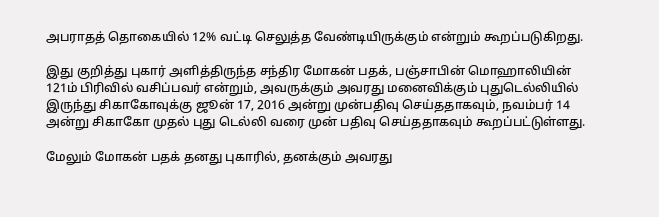அபராதத் தொகையில் 12% வட்டி செலுத்த வேண்டியிருக்கும் என்றும் கூறப்படுகிறது.

இது குறித்து புகார் அளித்திருந்த சந்திர மோகன் பதக், பஞ்சாபின் மொஹாலியின் 121ம் பிரிவில் வசிப்பவர் என்றும், அவருக்கும் அவரது மனைவிக்கும் புதுடெல்லியில் இருந்து சிகாகோவுக்கு ஜூன் 17, 2016 அன்று முன்பதிவு செய்ததாகவும், நவம்பர் 14 அன்று சிகாகோ முதல் புது டெல்லி வரை முன் பதிவு செய்ததாகவும் கூறப்பட்டுள்ளது.

மேலும் மோகன் பதக் தனது புகாரில், தனக்கும் அவரது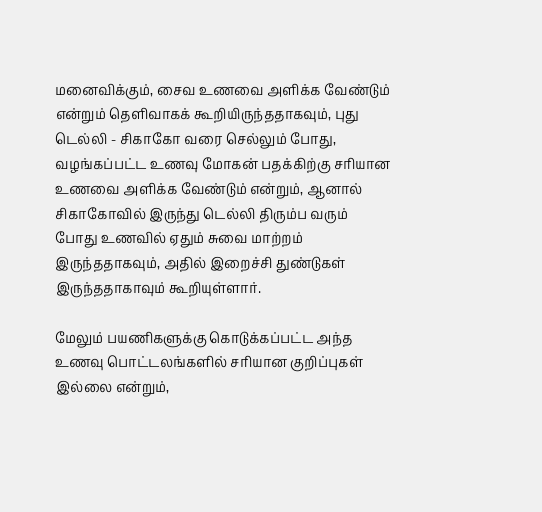மனைவிக்கும், சைவ உணவை அளிக்க வேண்டும் என்றும் தெளிவாகக் கூறியிருந்ததாகவும், புது டெல்லி - சிகாகோ வரை செல்லும் போது, வழங்கப்பட்ட உணவு மோகன் பதக்கிற்கு சரியான உணவை அளிக்க வேண்டும் என்றும், ஆனால் சிகாகோவில் இருந்து டெல்லி திரும்ப வரும் போது உணவில் ஏதும் சுவை மாற்றம் இருந்ததாகவும், அதில் இறைச்சி துண்டுகள் இருந்ததாகாவும் கூறியுள்ளார்.

மேலும் பயணிகளுக்கு கொடுக்கப்பட்ட அந்த உணவு பொட்டலங்களில் சரியான குறிப்புகள் இல்லை என்றும்,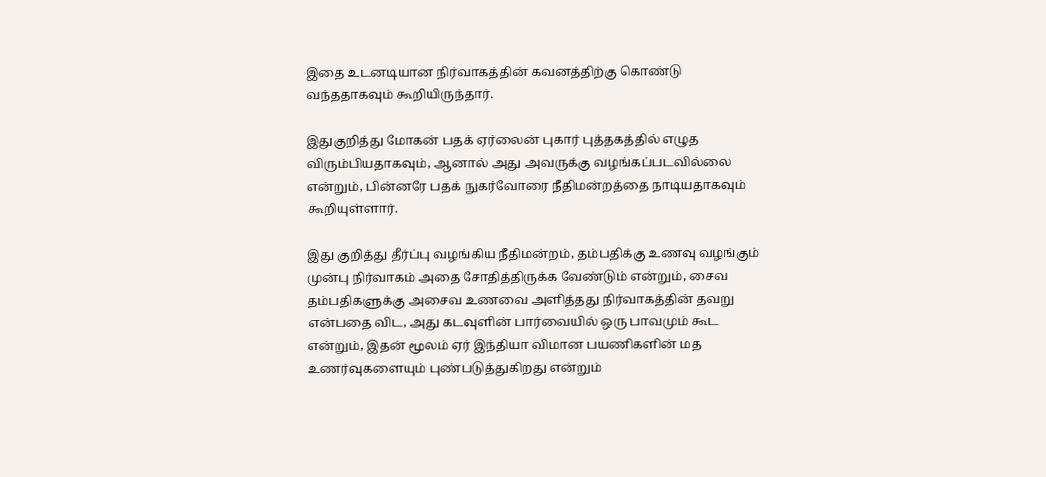இதை உடனடியான நிர்வாகத்தின் கவனத்திற்கு கொண்டு வந்ததாகவும் கூறியிருந்தார்.

இதுகுறித்து மோகன் பதக் ஏர்லைன் புகார் புத்தகத்தில் எழுத விரும்பியதாகவும், ஆனால் அது அவருக்கு வழங்கப்படவில்லை என்றும், பின்னரே பதக் நுகர்வோரை நீதிமன்றத்தை நாடியதாகவும் கூறியுள்ளார்.

இது குறித்து தீர்ப்பு வழங்கிய நீதிமன்றம், தம்பதிக்கு உணவு வழங்கும் முன்பு நிர்வாகம் அதை சோதித்திருக்க வேண்டும் என்றும், சைவ தம்பதிகளுக்கு அசைவ உணவை அளித்தது நிர்வாகத்தின் தவறு என்பதை விட, அது கடவுளின் பார்வையில் ஒரு பாவமும் கூட என்றும், இதன் மூலம் ஏர் இந்தியா விமான பயணிகளின் மத உணர்வுகளையும் புண்படுத்துகிறது என்றும்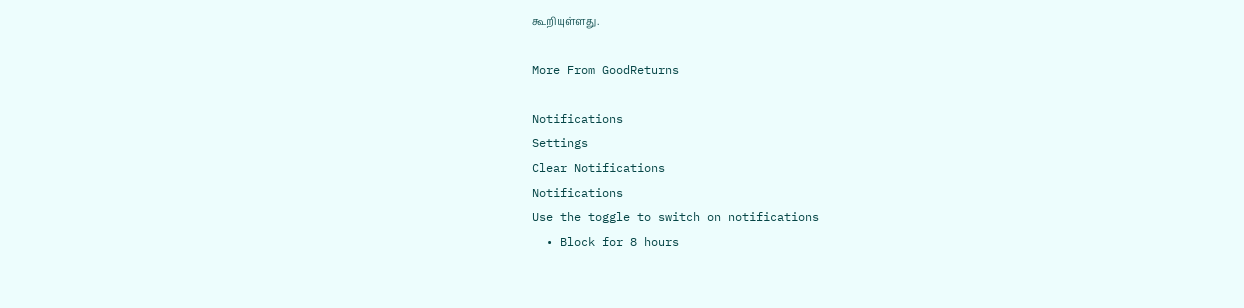கூறியுள்ளது.

More From GoodReturns

Notifications
Settings
Clear Notifications
Notifications
Use the toggle to switch on notifications
  • Block for 8 hours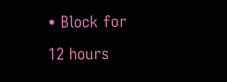• Block for 12 hours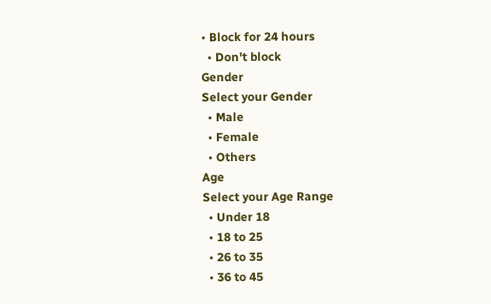• Block for 24 hours
  • Don't block
Gender
Select your Gender
  • Male
  • Female
  • Others
Age
Select your Age Range
  • Under 18
  • 18 to 25
  • 26 to 35
  • 36 to 45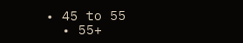• 45 to 55
  • 55+